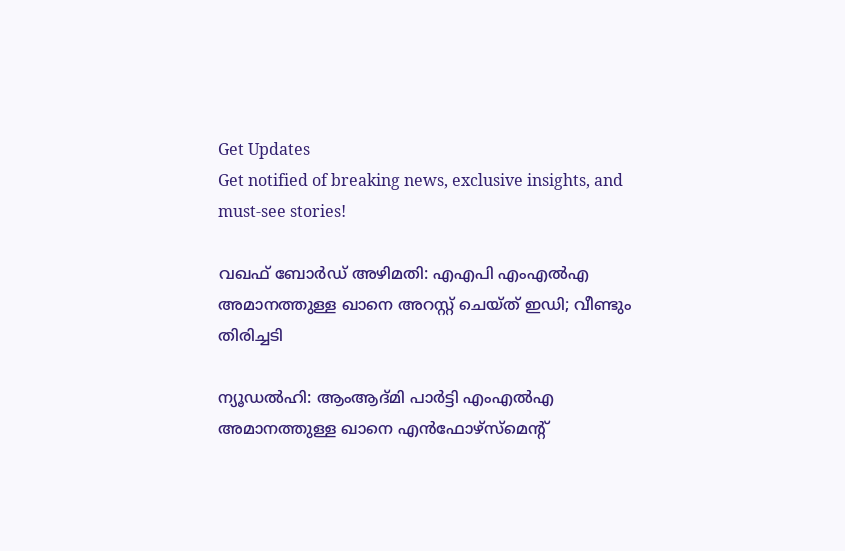Get Updates
Get notified of breaking news, exclusive insights, and must-see stories!

വഖഫ് ബോര്‍ഡ് അഴിമതി: എഎപി എംഎല്‍എ അമാനത്തുള്ള ഖാനെ അറസ്റ്റ് ചെയ്ത് ഇഡി; വീണ്ടും തിരിച്ചടി

ന്യൂഡല്‍ഹി: ആംആദ്മി പാര്‍ട്ടി എംഎല്‍എ അമാനത്തുള്ള ഖാനെ എന്‍ഫോഴ്‌സ്‌മെന്റ്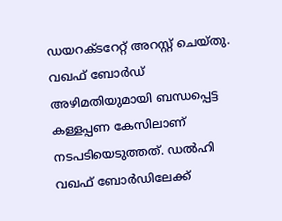ഡയറക്ടറേറ്റ് അറസ്റ്റ് ചെയ്തു. വഖഫ് ബോര്‍ഡ് അഴിമതിയുമായി ബന്ധപ്പെട്ട കള്ളപ്പണ കേസിലാണ് നടപടിയെടുത്തത്. ഡല്‍ഹി വഖഫ് ബോര്‍ഡിലേക്ക്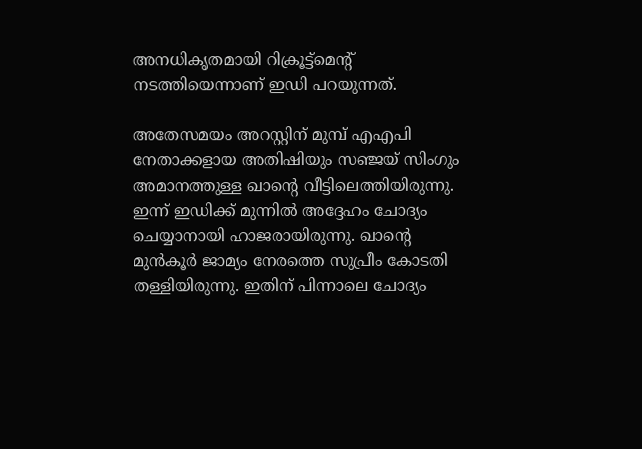അനധികൃതമായി റിക്രൂട്ട്‌മെന്റ് നടത്തിയെന്നാണ് ഇഡി പറയുന്നത്.

അതേസമയം അറസ്റ്റിന് മുമ്പ് എഎപി നേതാക്കളായ അതിഷിയും സഞ്ജയ് സിംഗും അമാനത്തുള്ള ഖാന്റെ വീട്ടിലെത്തിയിരുന്നു. ഇന്ന് ഇഡിക്ക് മുന്നില്‍ അദ്ദേഹം ചോദ്യം ചെയ്യാനായി ഹാജരായിരുന്നു. ഖാന്റെ മുന്‍കൂര്‍ ജാമ്യം നേരത്തെ സുപ്രീം കോടതി തള്ളിയിരുന്നു. ഇതിന് പിന്നാലെ ചോദ്യം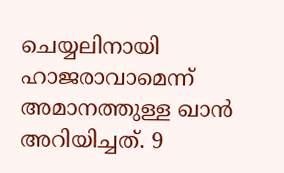ചെയ്യലിനായി ഹാജരാവാമെന്ന് അമാനത്തുള്ള ഖാന്‍ അറിയിച്ചത്. 9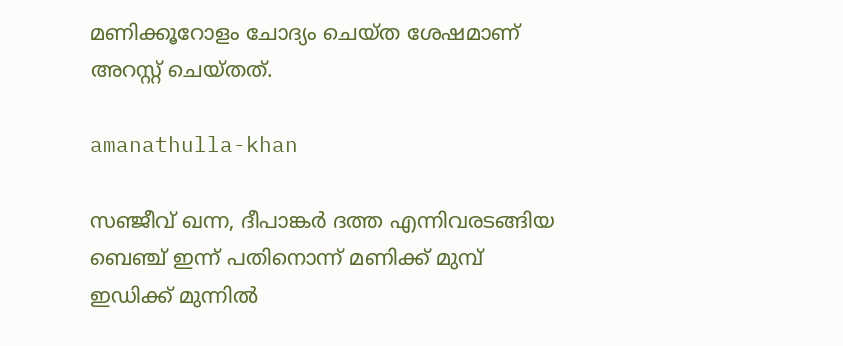മണിക്കൂറോളം ചോദ്യം ചെയ്ത ശേഷമാണ് അറസ്റ്റ് ചെയ്തത്.

amanathulla-khan

സഞ്ജീവ് ഖന്ന, ദീപാങ്കര്‍ ദത്ത എന്നിവരടങ്ങിയ ബെഞ്ച് ഇന്ന് പതിനൊന്ന് മണിക്ക് മുമ്പ് ഇഡിക്ക് മുന്നില്‍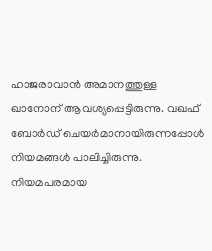ഹാജരാവാന്‍ അമാനത്തുള്ള ഖാനോന് ആവശ്യപ്പെട്ടിരുന്നു. വഖഫ് ബോര്‍ഡ് ചെയര്‍മാനായിരുന്നപ്പോള്‍ നിയമങ്ങള്‍ പാലിച്ചിരുന്നു. നിയമപരമായ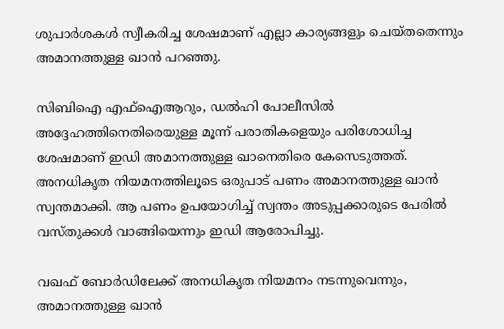ശുപാര്‍ശകള്‍ സ്വീകരിച്ച ശേഷമാണ് എല്ലാ കാര്യങ്ങളും ചെയ്തതെന്നും അമാനത്തുള്ള ഖാന്‍ പറഞ്ഞു.

സിബിഐ എഫ്‌ഐആറും, ഡല്‍ഹി പോലീസില്‍ അദ്ദേഹത്തിനെതിരെയുള്ള മൂന്ന് പരാതികളെയും പരിശോധിച്ച ശേഷമാണ് ഇഡി അമാനത്തുള്ള ഖാനെതിരെ കേസെടുത്തത്. അനധികൃത നിയമനത്തിലൂടെ ഒരുപാട് പണം അമാനത്തുള്ള ഖാന്‍ സ്വന്തമാക്കി. ആ പണം ഉപയോഗിച്ച് സ്വന്തം അടുപ്പക്കാരുടെ പേരില്‍ വസ്തുക്കള്‍ വാങ്ങിയെന്നും ഇഡി ആരോപിച്ചു.

വഖഫ് ബോര്‍ഡിലേക്ക് അനധികൃത നിയമനം നടന്നുവെന്നും, അമാനത്തുള്ള ഖാന്‍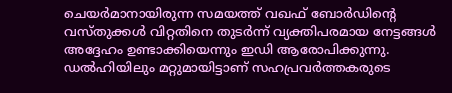ചെയര്‍മാനായിരുന്ന സമയത്ത് വഖഫ് ബോര്‍ഡിന്റെ വസ്തുക്കള്‍ വിറ്റതിനെ തുടര്‍ന്ന് വ്യക്തിപരമായ നേട്ടങ്ങള്‍ അദ്ദേഹം ഉണ്ടാക്കിയെന്നും ഇഡി ആരോപിക്കുന്നു. ഡല്‍ഹിയിലും മറ്റുമായിട്ടാണ് സഹപ്രവര്‍ത്തകരുടെ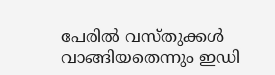പേരില്‍ വസ്തുക്കള്‍ വാങ്ങിയതെന്നും ഇഡി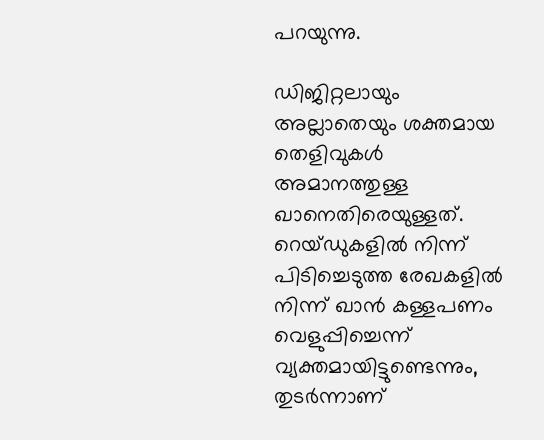പറയുന്നു.

ഡിജിറ്റലായും അല്ലാതെയും ശക്തമായ തെളിവുകള്‍ അമാനത്തുള്ള ഖാനെതിരെയുള്ളത്. റെയ്ഡുകളില്‍ നിന്ന് പിടിച്ചെടുത്ത രേഖകളില്‍ നിന്ന് ഖാന്‍ കള്ളപണം വെളുപ്പിച്ചെന്ന് വ്യക്തമായിട്ടുണ്ടെന്നും, തുടര്‍ന്നാണ്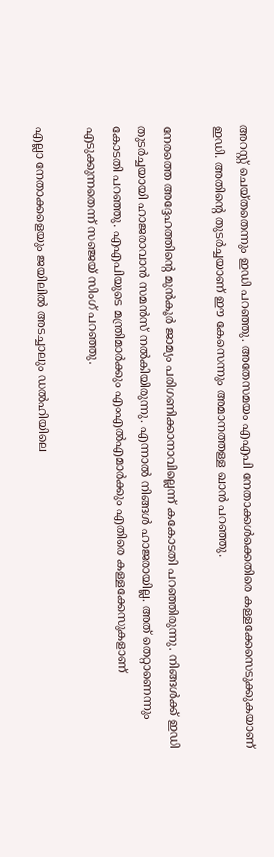അറസ്റ്റ് ചെയ്തതെന്നും ഇഡി പറഞ്ഞു. അതേസമയം എഎപി നേതാക്കള്‍ക്കെതിരെ കള്ളക്കേസെടുക്കുകയാണ് ഇഡി. അതിന്റെ തുടര്‍ച്ചയാണ് ഈ കേസെന്നും അമാനത്തള്ള ഖാന്‍ പറഞ്ഞു.

നേരത്തെ അദ്ദേഹത്തിന്റെ മുന്‍കൂര്‍ ജാമ്യം പരിഗണിക്കാനാവില്ലെന്ന് കകോടതി പറഞ്ഞിരുന്നു. നിങ്ങള്‍ക്ക് ഇഡി തുടര്‍ച്ചയായി ഹാജരാവാന്‍ സമന്‍സ് നല്‍കിയിരുന്നു. എന്നാല്‍ നിങ്ങള്‍ ഹാജരായില്ല. അത് തെറ്റാണെന്നും കോടതി പറഞ്ഞു. എഎപിയുടെ മന്ത്രിമാര്‍ക്കും എംഎല്‍എമാര്‍ക്കും എതിരെ കള്ളക്കേസുകളാണ് എടുക്കുന്നതെന്ന് സഞ്ജയ് സിംഗ് പറഞ്ഞു.

എല്ലാ നേതാക്കളെയും ജയിലില്‍ അടച്ചാലും ഡല്‍ഹിയിലെ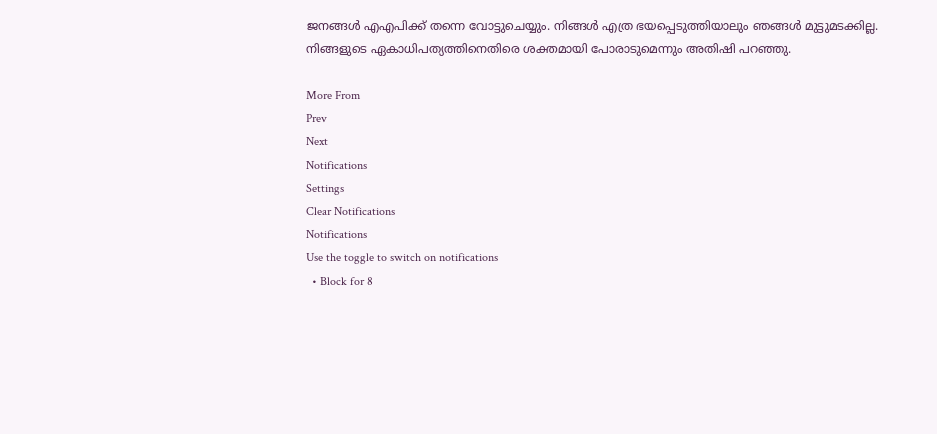ജനങ്ങള്‍ എഎപിക്ക് തന്നെ വോട്ടുചെയ്യും. നിങ്ങള്‍ എത്ര ഭയപ്പെടുത്തിയാലും ഞങ്ങള്‍ മുട്ടുമടക്കില്ല. നിങ്ങളുടെ ഏകാധിപത്യത്തിനെതിരെ ശക്തമായി പോരാടുമെന്നും അതിഷി പറഞ്ഞു.

More From
Prev
Next
Notifications
Settings
Clear Notifications
Notifications
Use the toggle to switch on notifications
  • Block for 8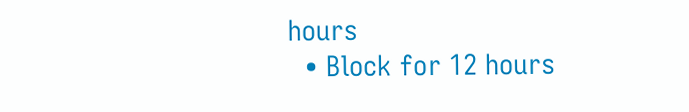hours
  • Block for 12 hours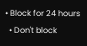• Block for 24 hours
  • Don't block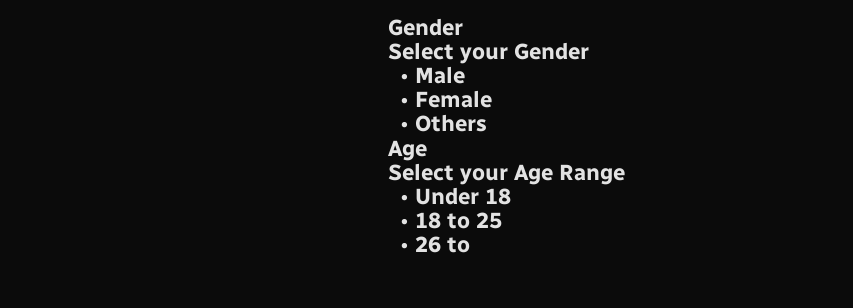Gender
Select your Gender
  • Male
  • Female
  • Others
Age
Select your Age Range
  • Under 18
  • 18 to 25
  • 26 to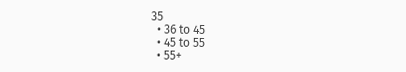35
  • 36 to 45
  • 45 to 55
  • 55+